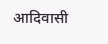आदिवासी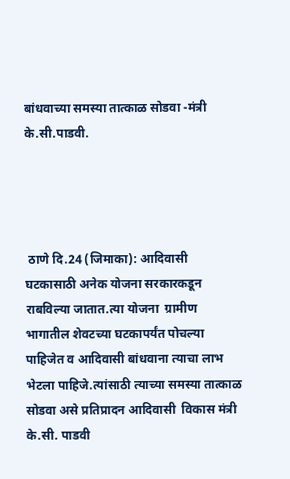बांधवाच्या समस्या तात्काळ सोडवा -मंत्री के.सी.पाडवी.




 ठाणे दि.24 (जिमाका): आदिवासी  घटकासाठी अनेक योजना सरकारकडून राबविल्या जातात.त्या योजना  ग्रामीण भागातील शेवटच्या घटकापर्यंत पोचल्या पाहिजेत व आदिवासी बांधवाना त्याचा लाभ भेटला पाहिजे.त्यांसाठी त्याच्या समस्या तात्काळ सोडवा असे प्रतिप्रादन आदिवासी  विकास मंत्री के.सी. पाडवी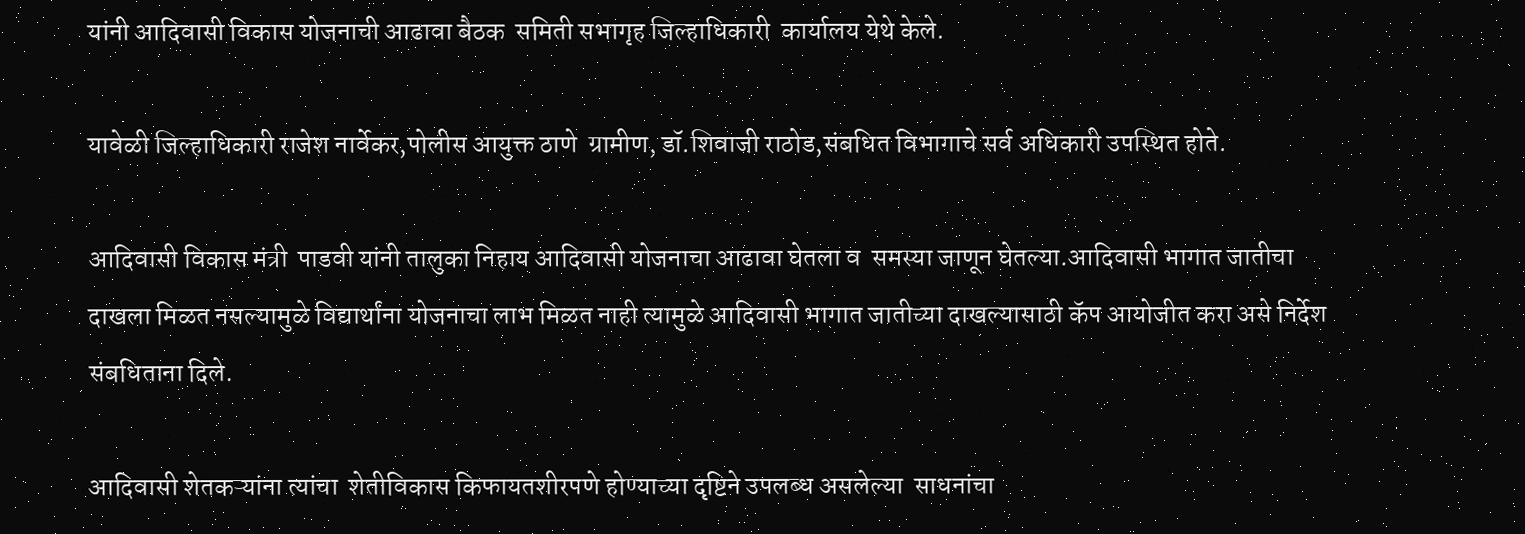यांनी आदिवासी विकास योजनाची आढावा बैठक  समिती सभागृह जिल्हाधिकारी  कार्यालय येथे केले.

यावेळी जिल्हाधिकारी राजेश नार्वेकर,पोलीस आयुक्त ठाणे  ग्रामीण, डॉ.शिवाजी राठोड,संबधित विभागाचे सर्व अधिकारी उपस्थित होते.

आदिवासी विकास मंत्री  पाडवी यांनी तालुका निहाय आदिवासी योजनाचा आढावा घेतला व  समस्या जाणून घेतल्या.आदिवासी भागात जातीचा दाखला मिळत नसल्यामुळे विद्यार्थांना योजनाचा लाभ मिळत नाही त्यामुळे आदिवासी भागात जातीच्या दाखल्यासाठी कॅप आयोजीत करा असे निर्देश संबधिताना दिले.

आदिवासी शेतकऱ्यांना त्यांचा  शेतीविकास किफायतशीरपणे होण्याच्या दृष्टिने उपलब्ध असलेल्या  साधनांचा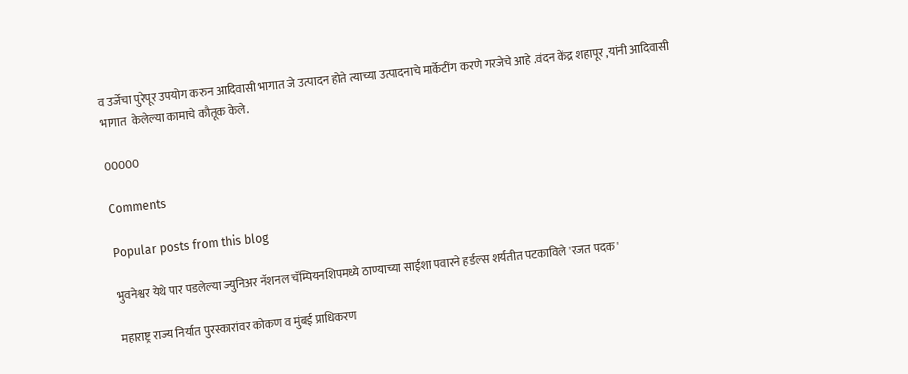व उर्जेचा पुरेपूर उपयोग करुन आदिवासी भागात जे उत्पादन होते त्याच्या उत्पादनाचे मार्केटींग करणे गरजेचे आहे .वंदन केंद्र शहापूर ,यांनी आदिवासी भागात  केलेल्या कामाचे कौतूक केले.

00000

Comments

Popular posts from this blog

भुवनेश्वर येथे पार पडलेल्या ज्युनिअर नॅशनल चॅम्पियनशिपमध्ये ठाण्याच्या साईशा पवारने हर्डल्स शर्यतीत पटकाविले 'रजत पदक'

महाराष्ट्र राज्य निर्यात पुरस्कारांवर कोकण व मुंबई प्राधिकरण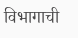विभागाची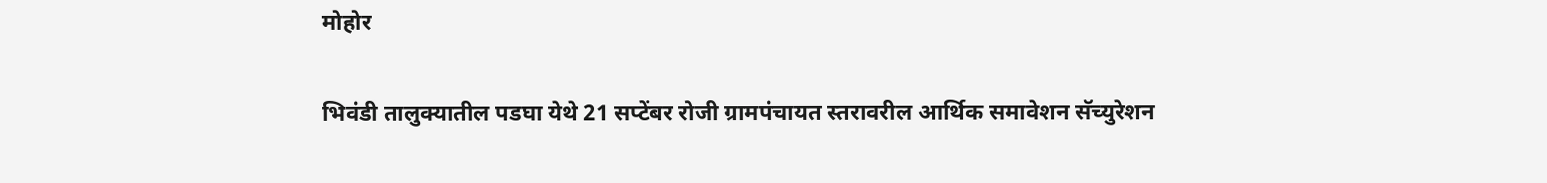मोहोर

भिवंडी तालुक्यातील पडघा येथे 21 सप्टेंबर रोजी ग्रामपंचायत स्तरावरील आर्थिक समावेशन सॅच्युरेशन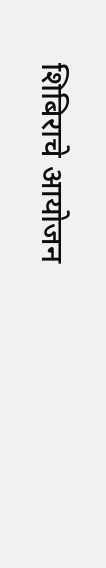शिबिराचे आयोजन